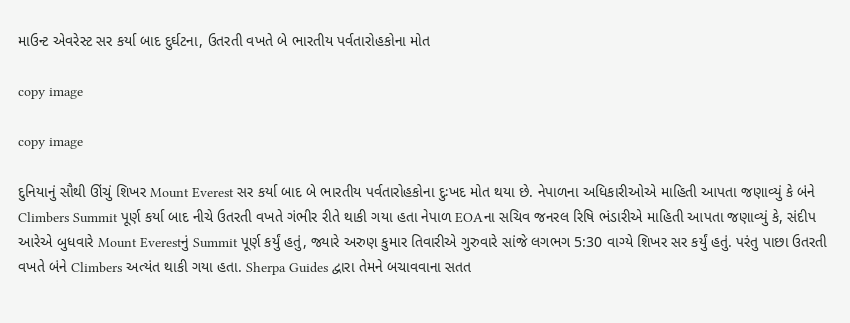માઉન્ટ એવરેસ્ટ સર કર્યા બાદ દુર્ઘટના, ઉતરતી વખતે બે ભારતીય પર્વતારોહકોના મોત

copy image

copy image

દુનિયાનું સૌથી ઊંચું શિખર Mount Everest સર કર્યા બાદ બે ભારતીય પર્વતારોહકોના દુઃખદ મોત થયા છે. નેપાળના અધિકારીઓએ માહિતી આપતા જણાવ્યું કે બંને Climbers Summit પૂર્ણ કર્યા બાદ નીચે ઉતરતી વખતે ગંભીર રીતે થાકી ગયા હતા નેપાળ EOAના સચિવ જનરલ રિષિ ભંડારીએ માહિતી આપતા જણાવ્યું કે, સંદીપ આરેએ બુધવારે Mount Everestનું Summit પૂર્ણ કર્યું હતું, જ્યારે અરુણ કુમાર તિવારીએ ગુરુવારે સાંજે લગભગ 5:30 વાગ્યે શિખર સર કર્યું હતું. પરંતુ પાછા ઉતરતી વખતે બંને Climbers અત્યંત થાકી ગયા હતા. Sherpa Guides દ્વારા તેમને બચાવવાના સતત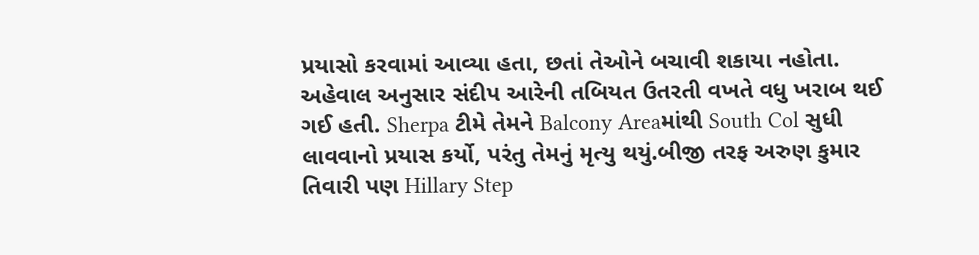પ્રયાસો કરવામાં આવ્યા હતા, છતાં તેઓને બચાવી શકાયા નહોતા. અહેવાલ અનુસાર સંદીપ આરેની તબિયત ઉતરતી વખતે વધુ ખરાબ થઈ ગઈ હતી. Sherpa ટીમે તેમને Balcony Areaમાંથી South Col સુધી લાવવાનો પ્રયાસ કર્યો, પરંતુ તેમનું મૃત્યુ થયું.બીજી તરફ અરુણ કુમાર તિવારી પણ Hillary Step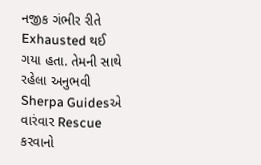નજીક ગંભીર રીતે Exhausted થઈ ગયા હતા. તેમની સાથે રહેલા અનુભવી Sherpa Guidesએ વારંવાર Rescue કરવાનો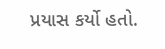પ્રયાસ કર્યો હતો.